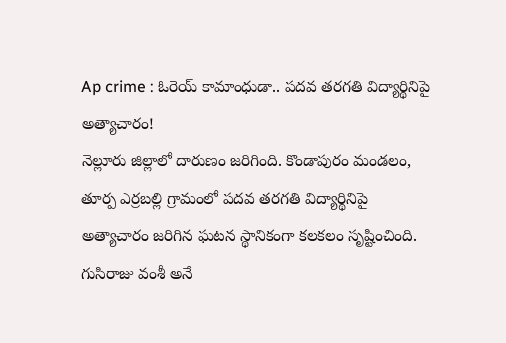Ap crime : ఓరెయ్ కామాంధుడా.. పదవ తరగతి విద్యార్థినిపై అత్యాచారం!
నెల్లూరు జిల్లాలో దారుణం జరిగింది. కొండాపురం మండలం, తూర్ప ఎర్రబల్లి గ్రామంలో పదవ తరగతి విద్యార్థినిపై అత్యాచారం జరిగిన ఘటన స్థానికంగా కలకలం సృష్టించింది. గుసిరాజు వంశీ అనే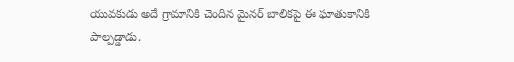యువకుడు అదే గ్రామానికి చెందిన మైనర్ బాలికపై ఈ ఘాతుకానికి పాల్పడ్డాడు.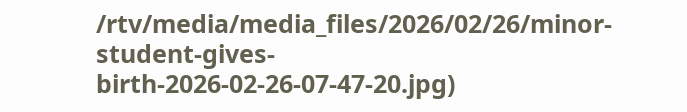/rtv/media/media_files/2026/02/26/minor-student-gives-birth-2026-02-26-07-47-20.jpg)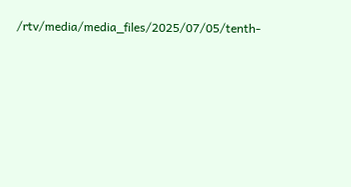/rtv/media/media_files/2025/07/05/tenth-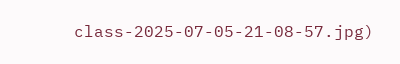class-2025-07-05-21-08-57.jpg)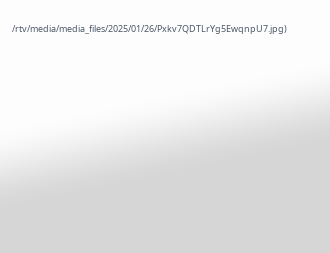/rtv/media/media_files/2025/01/26/Pxkv7QDTLrYg5EwqnpU7.jpg)